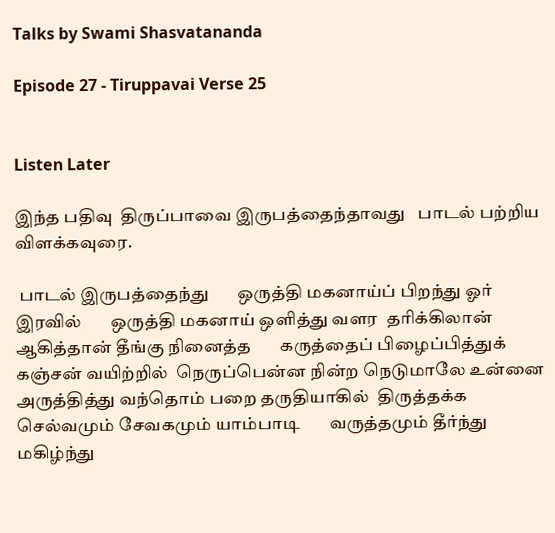Talks by Swami Shasvatananda

Episode 27 - Tiruppavai Verse 25


Listen Later

இந்த பதிவு  திருப்பாவை இருபத்தைந்தாவது   பாடல் பற்றிய விளக்கவுரை.

 பாடல் இருபத்தைந்து       ஒருத்தி மகனாய்ப் பிறந்து ஓர் இரவில்       ஒருத்தி மகனாய் ஒளித்து வளர  தரிக்கிலான் ஆகித்தான் தீங்கு நினைத்த       கருத்தைப் பிழைப்பித்துக் கஞ்சன் வயிற்றில்  நெருப்பென்ன நின்ற நெடுமாலே உன்னை       அருத்தித்து வந்தொம் பறை தருதியாகில்  திருத்தக்க செல்வமும் சேவகமும் யாம்பாடி       வருத்தமும் தீர்ந்து மகிழ்ந்து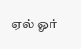ஏல் ஓர்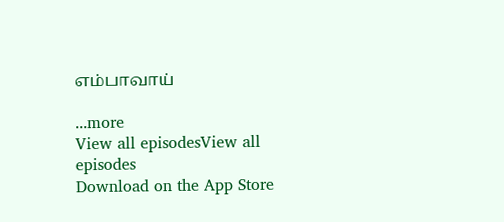எம்பாவாய்

...more
View all episodesView all episodes
Download on the App Store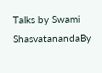Talks by Swami ShasvatanandaBy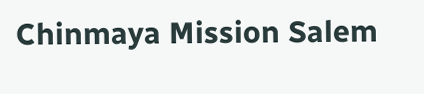Chinmaya Mission Salem